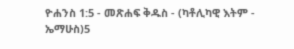ዮሐንስ 1:5 - መጽሐፍ ቅዱስ - (ካቶሊካዊ እትም - ኤማሁስ)5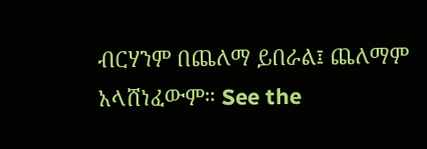ብርሃንም በጨለማ ይበራል፤ ጨለማም አላሸነፈውም። See the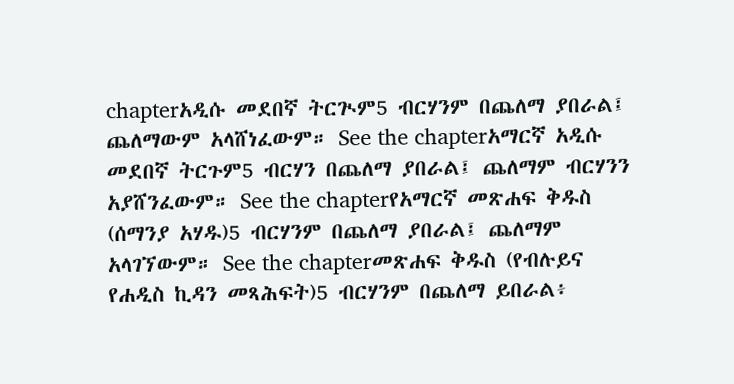chapterአዲሱ መደበኛ ትርጒም5 ብርሃንም በጨለማ ያበራል፤ ጨለማውም አላሸነፈውም። See the chapterአማርኛ አዲሱ መደበኛ ትርጉም5 ብርሃን በጨለማ ያበራል፤ ጨለማም ብርሃንን አያሸንፈውም። See the chapterየአማርኛ መጽሐፍ ቅዱስ (ሰማንያ አሃዱ)5 ብርሃንም በጨለማ ያበራል፤ ጨለማም አላገኘውም። See the chapterመጽሐፍ ቅዱስ (የብሉይና የሐዲስ ኪዳን መጻሕፍት)5 ብርሃንም በጨለማ ይበራል፥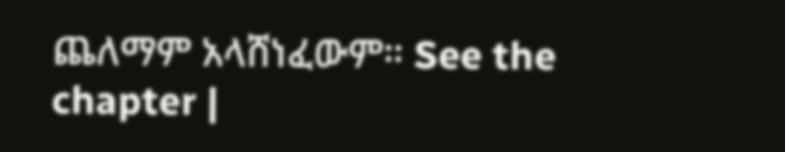ጨለማም አላሸነፈውም። See the chapter |